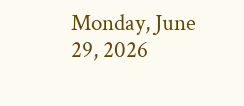Monday, June 29, 2026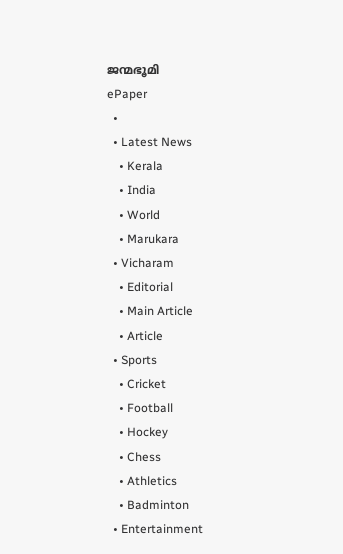ജന്മഭൂമി
ePaper
  •
  • Latest News
    • Kerala
    • India
    • World
    • Marukara
  • Vicharam
    • Editorial
    • Main Article
    • Article
  • Sports
    • Cricket
    • Football
    • Hockey
    • Chess
    • Athletics
    • Badminton
  • Entertainment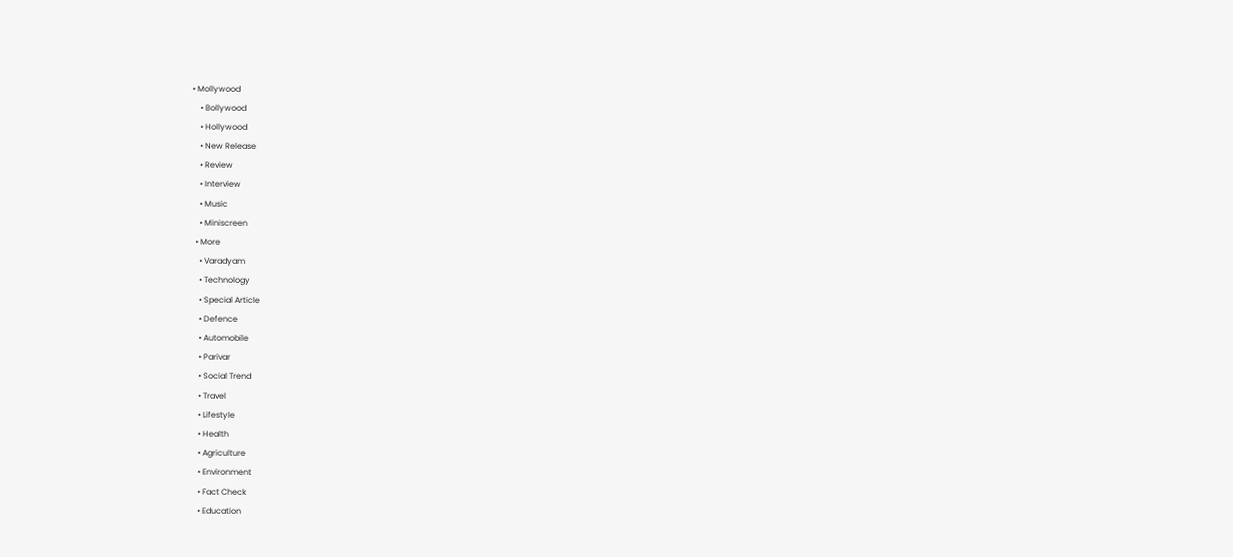• Mollywood
    • Bollywood
    • Hollywood
    • New Release
    • Review
    • Interview
    • Music
    • Miniscreen
  • More
    • Varadyam
    • Technology
    • Special Article
    • Defence
    • Automobile
    • Parivar
    • Social Trend
    • Travel
    • Lifestyle
    • Health
    • Agriculture
    • Environment
    • Fact Check
    • Education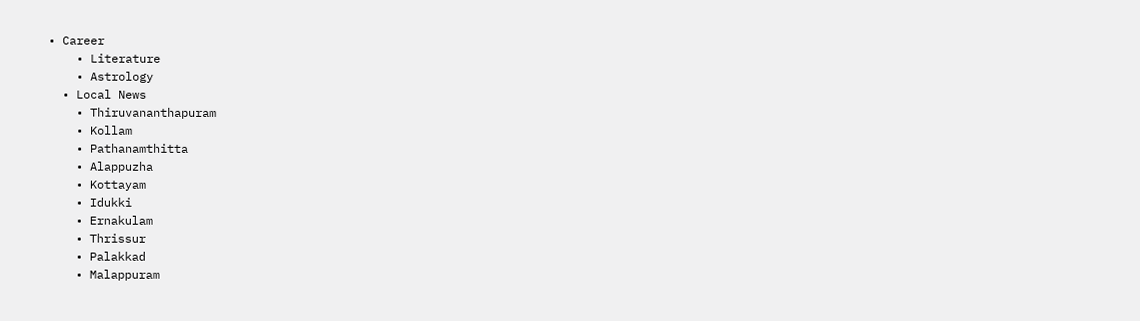• Career
    • Literature
    • Astrology
  • Local News
    • Thiruvananthapuram
    • Kollam
    • Pathanamthitta
    • Alappuzha
    • Kottayam
    • Idukki
    • Ernakulam
    • Thrissur
    • Palakkad
    • Malappuram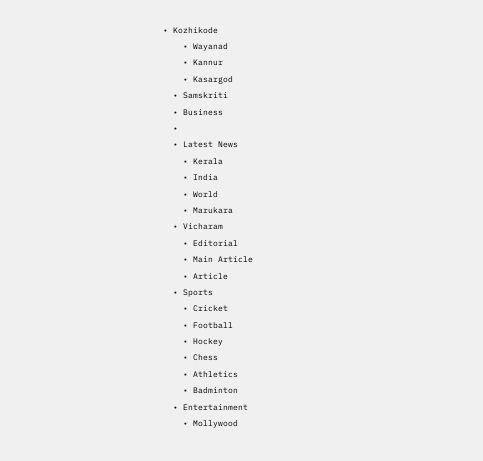• Kozhikode
    • Wayanad
    • Kannur
    • Kasargod
  • Samskriti
  • Business
  •
  • Latest News
    • Kerala
    • India
    • World
    • Marukara
  • Vicharam
    • Editorial
    • Main Article
    • Article
  • Sports
    • Cricket
    • Football
    • Hockey
    • Chess
    • Athletics
    • Badminton
  • Entertainment
    • Mollywood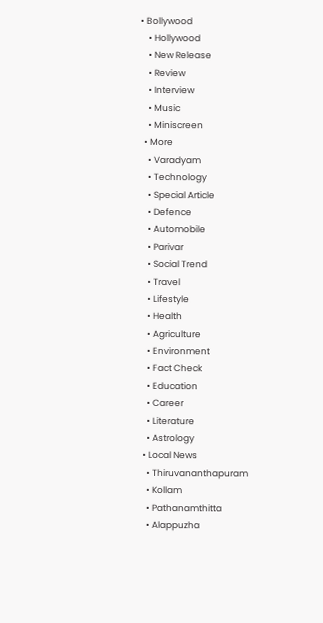• Bollywood
    • Hollywood
    • New Release
    • Review
    • Interview
    • Music
    • Miniscreen
  • More
    • Varadyam
    • Technology
    • Special Article
    • Defence
    • Automobile
    • Parivar
    • Social Trend
    • Travel
    • Lifestyle
    • Health
    • Agriculture
    • Environment
    • Fact Check
    • Education
    • Career
    • Literature
    • Astrology
  • Local News
    • Thiruvananthapuram
    • Kollam
    • Pathanamthitta
    • Alappuzha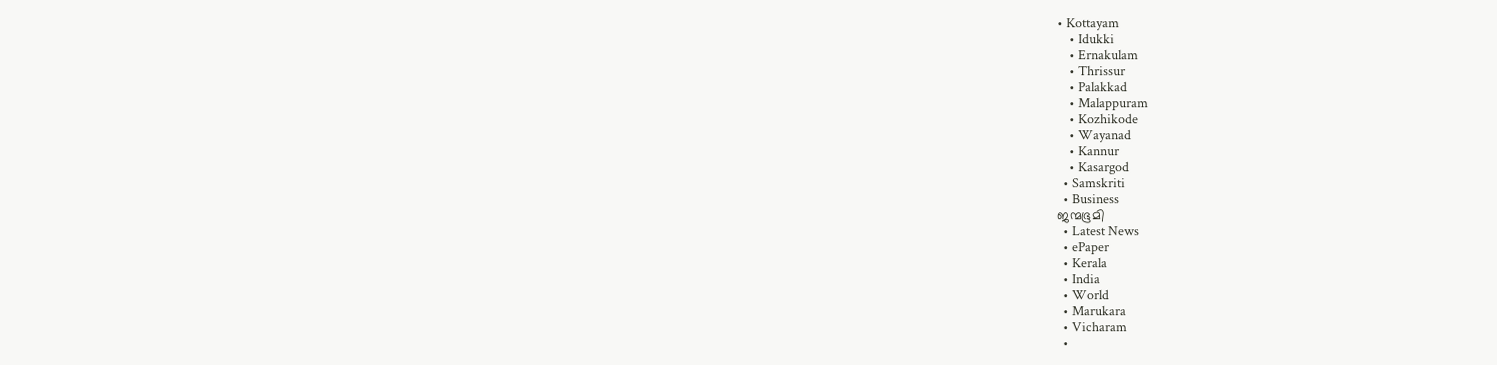• Kottayam
    • Idukki
    • Ernakulam
    • Thrissur
    • Palakkad
    • Malappuram
    • Kozhikode
    • Wayanad
    • Kannur
    • Kasargod
  • Samskriti
  • Business
ജന്മഭൂമി
  • Latest News
  • ePaper
  • Kerala
  • India
  • World
  • Marukara
  • Vicharam
  •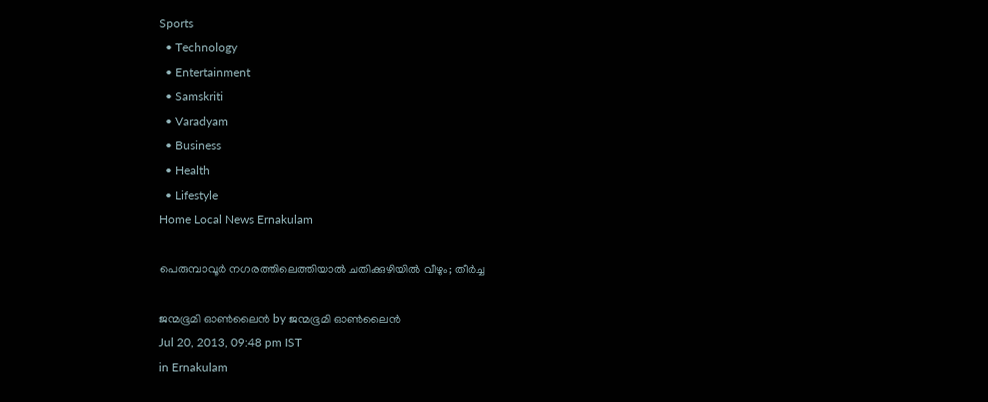Sports
  • Technology
  • Entertainment
  • Samskriti
  • Varadyam
  • Business
  • Health
  • Lifestyle
Home Local News Ernakulam

പെരുമ്പാവൂര്‍ നഗരത്തിലെത്തിയാല്‍ ചതിക്കുഴിയില്‍ വീഴും; തീര്‍ച്ച

ജന്മഭൂമി ഓണ്‍ലൈന്‍ by ജന്മഭൂമി ഓണ്‍ലൈന്‍
Jul 20, 2013, 09:48 pm IST
in Ernakulam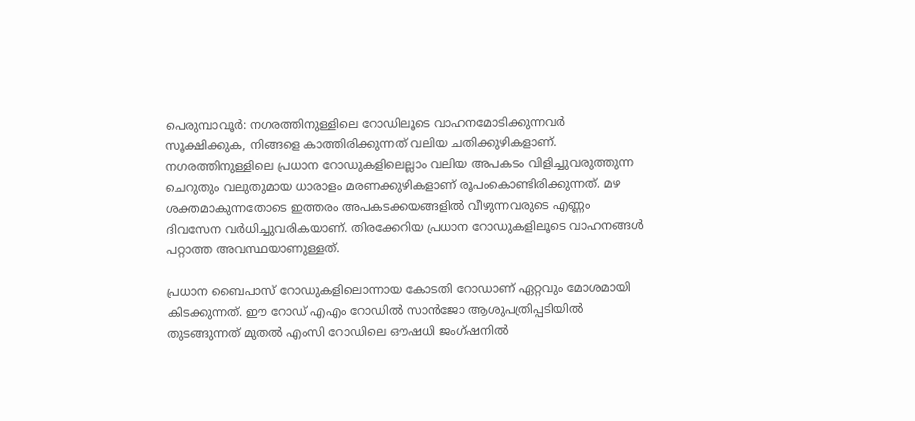പെരുമ്പാവൂര്‍: നഗരത്തിനുള്ളിലെ റോഡിലൂടെ വാഹനമോടിക്കുന്നവര്‍ സൂക്ഷിക്കുക, നിങ്ങളെ കാത്തിരിക്കുന്നത്‌ വലിയ ചതിക്കുഴികളാണ്‌. നഗരത്തിനുള്ളിലെ പ്രധാന റോഡുകളിലെല്ലാം വലിയ അപകടം വിളിച്ചുവരുത്തുന്ന ചെറുതും വലുതുമായ ധാരാളം മരണക്കുഴികളാണ്‌ രൂപംകൊണ്ടിരിക്കുന്നത്‌. മഴ ശക്തമാകുന്നതോടെ ഇത്തരം അപകടക്കയങ്ങളില്‍ വീഴുന്നവരുടെ എണ്ണം ദിവസേന വര്‍ധിച്ചുവരികയാണ്‌. തിരക്കേറിയ പ്രധാന റോഡുകളിലൂടെ വാഹനങ്ങള്‍ പറ്റാത്ത അവസ്ഥയാണുള്ളത്‌.

പ്രധാന ബൈപാസ്‌ റോഡുകളിലൊന്നായ കോടതി റോഡാണ്‌ ഏറ്റവും മോശമായി കിടക്കുന്നത്‌. ഈ റോഡ്‌ എഎം റോഡില്‍ സാന്‍ജോ ആശുപത്രിപ്പടിയില്‍ തുടങ്ങുന്നത്‌ മുതല്‍ എംസി റോഡിലെ ഔഷധി ജംഗ്ഷനില്‍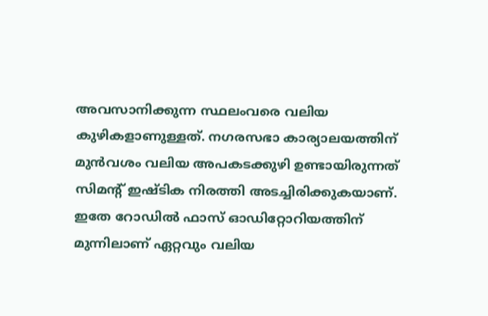അവസാനിക്കുന്ന സ്ഥലംവരെ വലിയ കുഴികളാണുള്ളത്‌. നഗരസഭാ കാര്യാലയത്തിന്‌ മുന്‍വശം വലിയ അപകടക്കുഴി ഉണ്ടായിരുന്നത്‌ സിമന്റ്‌ ഇഷ്ടിക നിരത്തി അടച്ചിരിക്കുകയാണ്‌. ഇതേ റോഡില്‍ ഫാസ്‌ ഓഡിറ്റോറിയത്തിന്‌ മുന്നിലാണ്‌ ഏറ്റവും വലിയ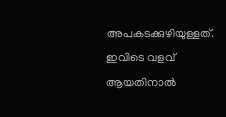അപകടക്കുഴിയുള്ളത്‌. ഇവിടെ വളവ്‌ ആയതിനാല്‍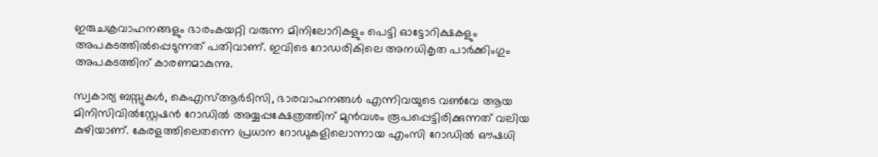ഇരുചക്രവാഹനങ്ങളും ഭാരംകയറ്റി വരുന്ന മിനിലോറികളും പെട്ടി ഓട്ടോറിക്ഷകളും അപകടത്തില്‍പ്പെടുന്നത്‌ പതിവാണ്‌. ഇവിടെ റോഡരികിലെ അനധികൃത പാര്‍ക്കിംഗും അപകടത്തിന്‌ കാരണമാകുന്നു.

സ്വകാര്യ ബസ്സുകള്‍, കെഎസ്‌ആര്‍ടിസി, ഭാരവാഹനങ്ങള്‍ എന്നിവയുടെ വണ്‍വേ ആയ മിനിസിവില്‍സ്റ്റേഷന്‍ റോഡില്‍ അയ്യപ്പക്ഷേത്രത്തിന്‌ മുന്‍വശം രൂപപ്പെട്ടിരിക്കുന്നത്‌ വലിയ കുഴിയാണ്‌. കേരളത്തിലെതന്നെ പ്രധാന റോഡുകളിലൊന്നായ എംസി റോഡില്‍ ഔഷധി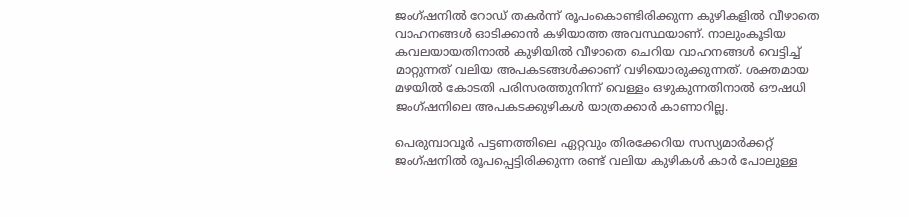ജംഗ്ഷനില്‍ റോഡ്‌ തകര്‍ന്ന്‌ രൂപംകൊണ്ടിരിക്കുന്ന കുഴികളില്‍ വീഴാതെ വാഹനങ്ങള്‍ ഓടിക്കാന്‍ കഴിയാത്ത അവസ്ഥയാണ്‌. നാലുംകൂടിയ കവലയായതിനാല്‍ കുഴിയില്‍ വീഴാതെ ചെറിയ വാഹനങ്ങള്‍ വെട്ടിച്ച്‌ മാറ്റുന്നത്‌ വലിയ അപകടങ്ങള്‍ക്കാണ്‌ വഴിയൊരുക്കുന്നത്‌. ശക്തമായ മഴയില്‍ കോടതി പരിസരത്തുനിന്ന്‌ വെള്ളം ഒഴുകുന്നതിനാല്‍ ഔഷധി ജംഗ്ഷനിലെ അപകടക്കുഴികള്‍ യാത്രക്കാര്‍ കാണാറില്ല.

പെരുമ്പാവൂര്‍ പട്ടണത്തിലെ ഏറ്റവും തിരക്കേറിയ സസ്യമാര്‍ക്കറ്റ്‌ ജംഗ്ഷനില്‍ രൂപപ്പെട്ടിരിക്കുന്ന രണ്ട്‌ വലിയ കുഴികള്‍ കാര്‍ പോലുള്ള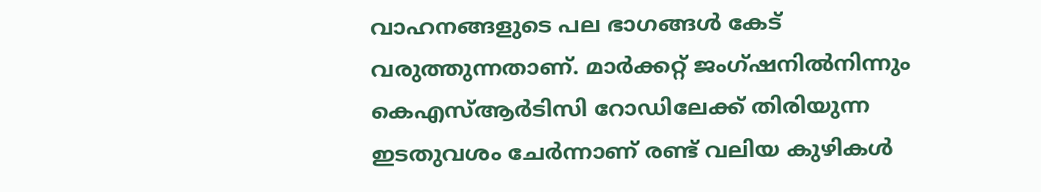വാഹനങ്ങളുടെ പല ഭാഗങ്ങള്‍ കേട്‌ വരുത്തുന്നതാണ്‌. മാര്‍ക്കറ്റ്‌ ജംഗ്ഷനില്‍നിന്നും കെഎസ്‌ആര്‍ടിസി റോഡിലേക്ക്‌ തിരിയുന്ന ഇടതുവശം ചേര്‍ന്നാണ്‌ രണ്ട്‌ വലിയ കുഴികള്‍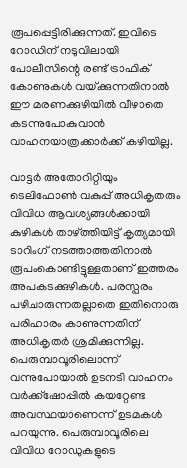രൂപപ്പെട്ടിരിക്കുന്നത്‌. ഇവിടെ റോഡിന്‌ നടുവിലായി പോലീസിന്റെ രണ്ട്‌ ട്രാഫിക്‌ കോണുകള്‍ വയ്‌ക്കുന്നതിനാല്‍ ഈ മരണക്കുഴിയില്‍ വീഴാതെ കടന്നുപോകുവാന്‍ വാഹനയാത്രക്കാര്‍ക്ക്‌ കഴിയില്ല.

വാട്ടര്‍ അതോറിറ്റിയും ടെലിഫോണ്‍ വകുപ്പ്‌ അധികൃതരും വിവിധ ആവശ്യങ്ങള്‍ക്കായി കുഴികള്‍ താഴ്‌ത്തിയിട്ട്‌ കൃത്യമായി ടാറിംഗ്‌ നടത്താത്തതിനാല്‍ രൂപംകൊണ്ടിട്ടുള്ളതാണ്‌ ഇത്തരം അപകടക്കുഴികള്‍. പരസ്പരം പഴിചാരുന്നതല്ലാതെ ഇതിനൊരു പരിഹാരം കാണുന്നതിന്‌ അധികൃതര്‍ ശ്രമിക്കുന്നില്ല. പെരുമ്പാവൂരിലൊന്ന്‌ വന്നുപോയാല്‍ ഉടനടി വാഹനം വര്‍ക്ക്ഷോപ്പില്‍ കയറ്റേണ്ട അവസ്ഥയാണെന്ന്‌ ഉടമകള്‍ പറയുന്നു. പെരുമ്പാവൂരിലെ വിവിധ റോഡുകളുടെ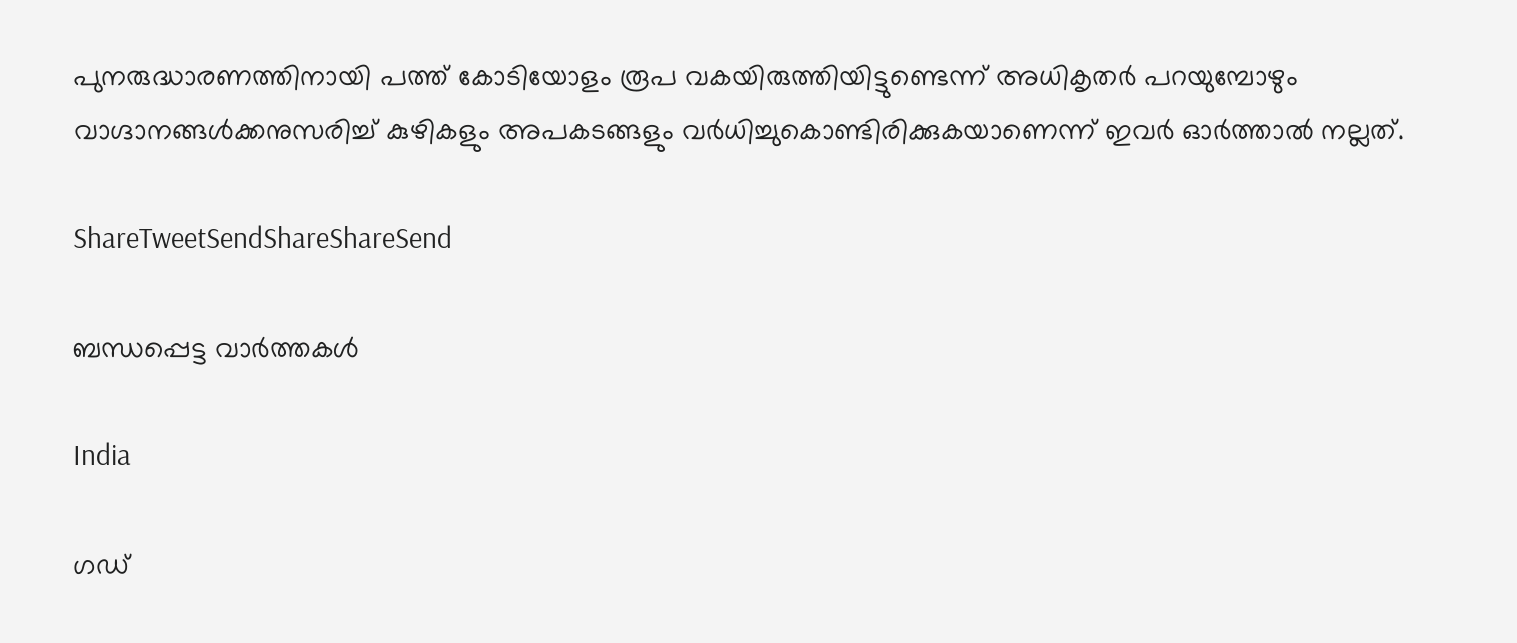പുനരുദ്ധാരണത്തിനായി പത്ത്‌ കോടിയോളം രൂപ വകയിരുത്തിയിട്ടുണ്ടെന്ന്‌ അധികൃതര്‍ പറയുമ്പോഴും വാഗ്ദാനങ്ങള്‍ക്കനുസരിച്ച്‌ കുഴികളും അപകടങ്ങളും വര്‍ധിച്ചുകൊണ്ടിരിക്കുകയാണെന്ന്‌ ഇവര്‍ ഓര്‍ത്താല്‍ നല്ലത്‌.

ShareTweetSendShareShareSend

ബന്ധപ്പെട്ട വാര്‍ത്തകള്‍

India

ഗഡ്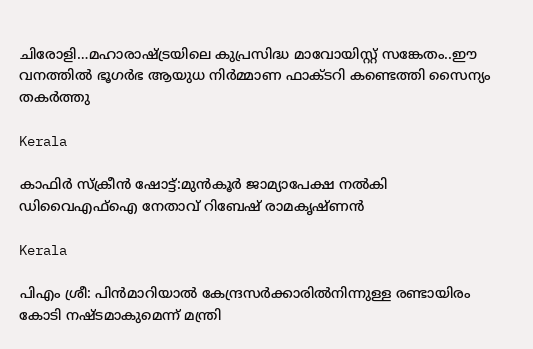ചിരോളി…മഹാരാഷ്‌ട്രയിലെ കുപ്രസിദ്ധ മാവോയിസ്റ്റ് സങ്കേതം..ഈ വനത്തില്‍ ഭൂഗര്‍ഭ ആയുധ നിര്‍മ്മാണ ഫാക്ടറി കണ്ടെത്തി സൈന്യം തകര്‍ത്തു

Kerala

കാഫിര്‍ സ്‌ക്രീന്‍ ഷോട്ട്:മുന്‍കൂര്‍ ജാമ്യാപേക്ഷ നല്‍കി ഡിവൈഎഫ്‌ഐ നേതാവ് റിബേഷ് രാമകൃഷ്ണന്‍

Kerala

പിഎം ശ്രീ: പിന്‍മാറിയാല്‍ കേന്ദ്രസര്‍ക്കാരില്‍നിന്നുള്ള രണ്ടായിരം കോടി നഷ്ടമാകുമെന്ന് മന്ത്രി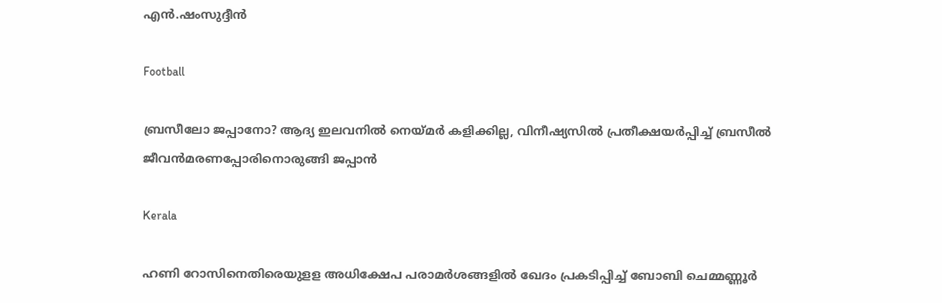എന്‍.ഷംസുദ്ദീന്‍

Football

ബ്രസീലോ ജപ്പാനോ? ആദ്യ ഇലവനില്‍ നെയ്‌മര്‍ കളിക്കില്ല, വിനീഷ്യസില്‍ പ്രതീക്ഷയര്‍പ്പിച്ച് ബ്രസീല്‍ ജീവന്‍മരണപ്പോരിനൊരുങ്ങി ജപ്പാന്‍

Kerala

ഹണി റോസിനെതിരെയുളള അധിക്ഷേപ പരാമര്‍ശങ്ങളില്‍ ഖേദം പ്രകടിപ്പിച്ച് ബോബി ചെമ്മണ്ണൂര്‍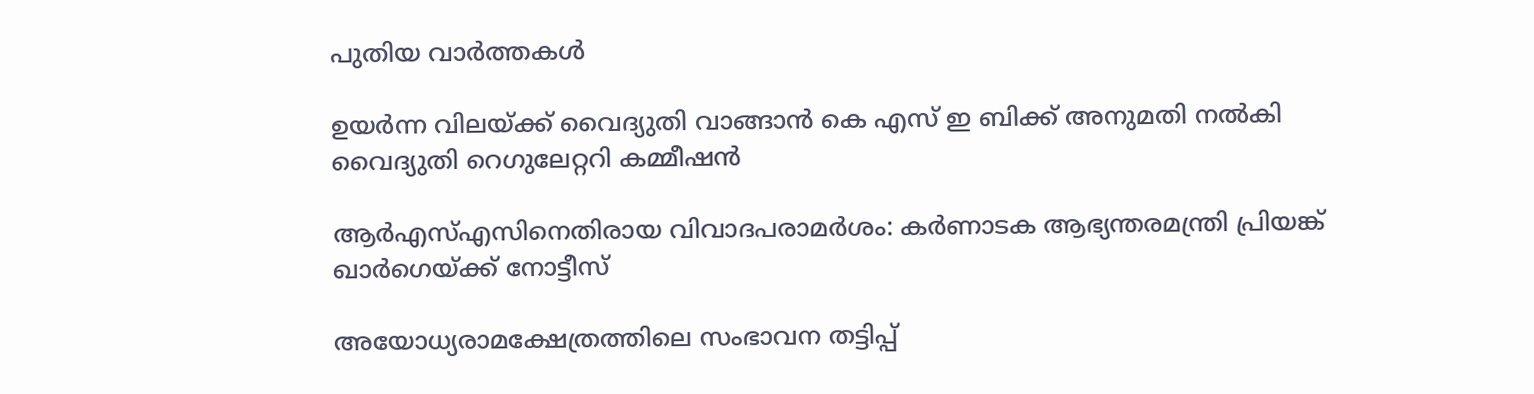പുതിയ വാര്‍ത്തകള്‍

ഉയര്‍ന്ന വിലയ്‌ക്ക് വൈദ്യുതി വാങ്ങാന്‍ കെ എസ് ഇ ബിക്ക് അനുമതി നല്‍കി വൈദ്യുതി റെഗുലേറ്ററി കമ്മീഷന്‍

ആര്‍എസ്എസിനെതിരായ വിവാദപരാമര്‍ശം: കര്‍ണാടക ആഭ്യന്തരമന്ത്രി പ്രിയങ്ക് ഖാര്‍ഗെയ്‌ക്ക് നോട്ടീസ്

അയോധ്യരാമക്ഷേത്രത്തിലെ സംഭാവന തട്ടിപ്പ്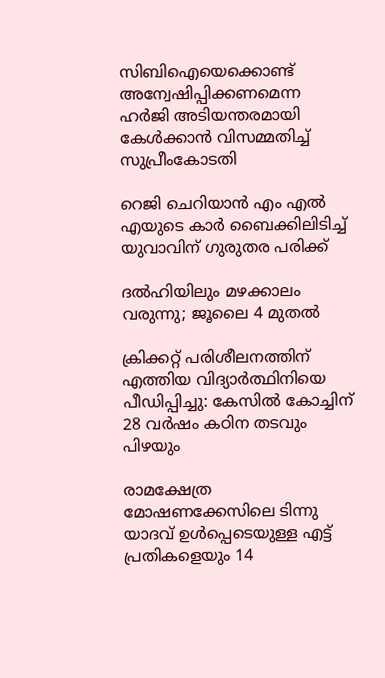സിബിഐയെക്കൊണ്ട് അന്വേഷിപ്പിക്കണമെന്ന ഹര്‍ജി അടിയന്തരമായി കേള്‍ക്കാന്‍ വിസമ്മതിച്ച് സുപ്രീംകോടതി

റെജി ചെറിയാന്‍ എം എല്‍ എയുടെ കാര്‍ ബൈക്കിലിടിച്ച് യുവാവിന് ഗുരുതര പരിക്ക്

ദൽഹിയിലും മഴക്കാലം വരുന്നു; ജൂലൈ 4 മുതൽ

ക്രിക്കറ്റ് പരിശീലനത്തിന് എത്തിയ വിദ്യാര്‍ത്ഥിനിയെ പീഡിപ്പിച്ചു: കേസില്‍ കോച്ചിന് 28 വര്‍ഷം കഠിന തടവും പിഴയും

രാമക്ഷേത്ര മോഷണക്കേസിലെ ടിന്നു യാദവ് ഉൾപ്പെടെയുള്ള എട്ട് പ്രതികളെയും 14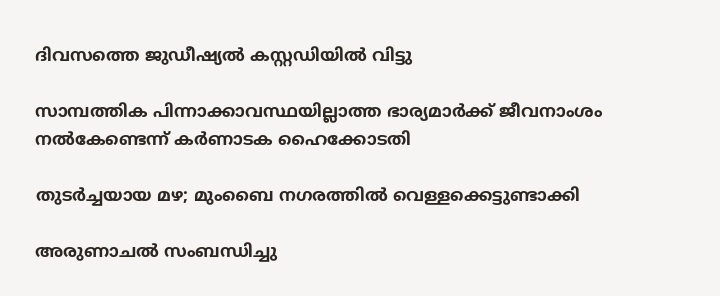ദിവസത്തെ ജുഡീഷ്യൽ കസ്റ്റഡിയിൽ വിട്ടു

സാമ്പത്തിക പിന്നാക്കാവസ്ഥയില്ലാത്ത ഭാര്യമാര്‍ക്ക് ജീവനാംശം നല്‍കേണ്ടെന്ന് കര്‍ണാടക ഹൈക്കോടതി

തുടർച്ചയായ മഴ; മുംബൈ നഗരത്തിൽ വെള്ളക്കെട്ടുണ്ടാക്കി

അരുണാചൽ സംബന്ധിച്ചു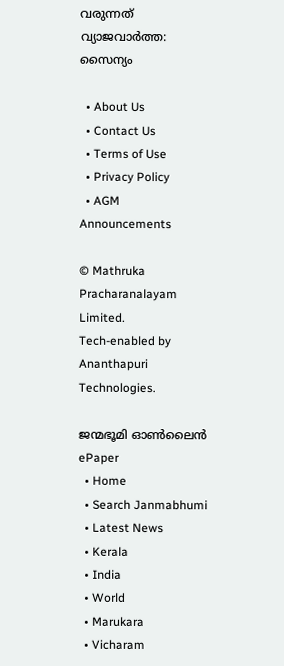വരുന്നത് വ്യാജവാർത്ത: സൈന്യം

  • About Us
  • Contact Us
  • Terms of Use
  • Privacy Policy
  • AGM Announcements

© Mathruka Pracharanalayam Limited.
Tech-enabled by Ananthapuri Technologies.

ജന്മഭൂമി ഓണ്‍ലൈന്‍
ePaper
  • Home
  • Search Janmabhumi
  • Latest News
  • Kerala
  • India
  • World
  • Marukara
  • Vicharam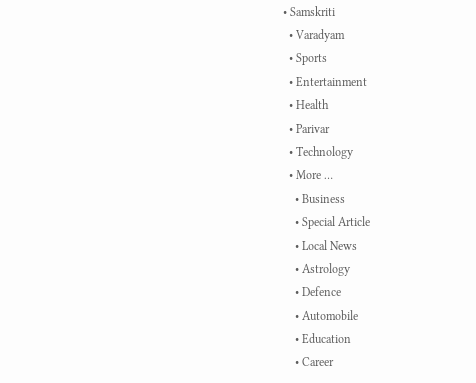• Samskriti
  • Varadyam
  • Sports
  • Entertainment
  • Health
  • Parivar
  • Technology
  • More …
    • Business
    • Special Article
    • Local News
    • Astrology
    • Defence
    • Automobile
    • Education
    • Career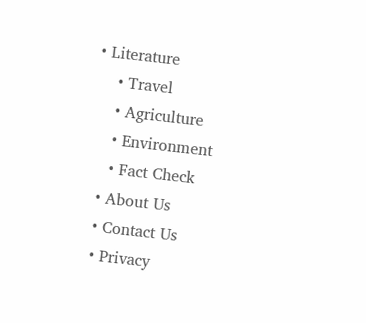• Literature
    • Travel
    • Agriculture
    • Environment
    • Fact Check
  • About Us
  • Contact Us
  • Privacy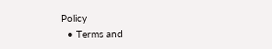Policy
  • Terms and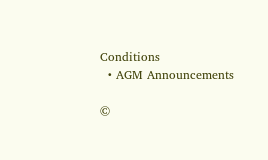Conditions
  • AGM Announcements

©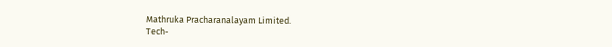Mathruka Pracharanalayam Limited.
Tech-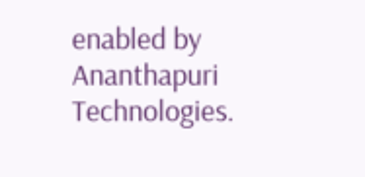enabled by Ananthapuri Technologies.